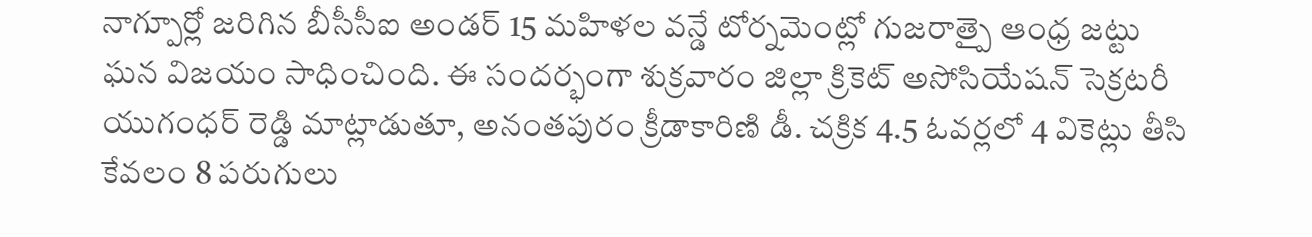నాగ్పూర్లో జరిగిన బీసీసీఐ అండర్ 15 మహిళల వన్డే టోర్నమెంట్లో గుజరాత్పై ఆంధ్ర జట్టు ఘన విజయం సాధించింది. ఈ సందర్భంగా శుక్రవారం జిల్లా క్రికెట్ అసోసియేషన్ సెక్రటరీ యుగంధర్ రెడ్డి మాట్లాడుతూ, అనంతపురం క్రీడాకారిణి డీ. చక్రిక 4.5 ఓవర్లలో 4 వికెట్లు తీసి కేవలం 8 పరుగులు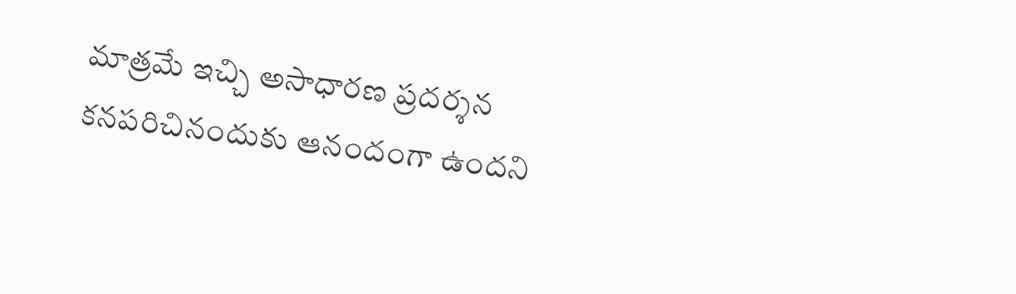మాత్రమే ఇచ్చి అసాధారణ ప్రదర్శన కనపరిచినందుకు ఆనందంగా ఉందని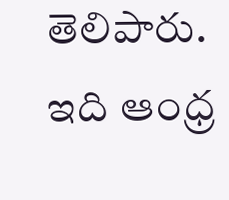తెలిపారు. ఇది ఆంధ్ర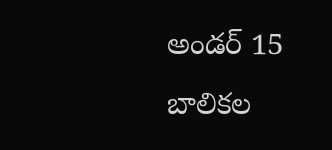అండర్ 15 బాలికల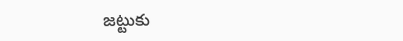జట్టుకు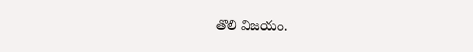తొలి విజయం.